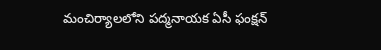మంచిర్యాలలోని పద్మనాయక ఏసీ ఫంక్షన్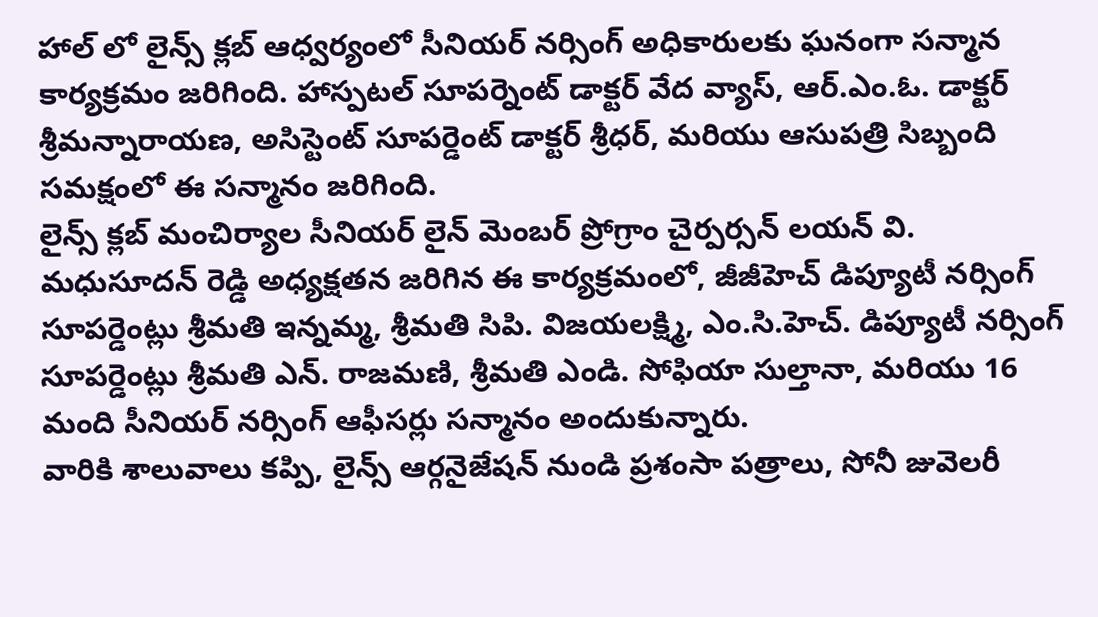హాల్ లో లైన్స్ క్లబ్ ఆధ్వర్యంలో సీనియర్ నర్సింగ్ అధికారులకు ఘనంగా సన్మాన కార్యక్రమం జరిగింది. హాస్పటల్ సూపర్నెంట్ డాక్టర్ వేద వ్యాస్, ఆర్.ఎం.ఓ. డాక్టర్ శ్రీమన్నారాయణ, అసిస్టెంట్ సూపర్డెంట్ డాక్టర్ శ్రీధర్, మరియు ఆసుపత్రి సిబ్బంది సమక్షంలో ఈ సన్మానం జరిగింది.
లైన్స్ క్లబ్ మంచిర్యాల సీనియర్ లైన్ మెంబర్ ప్రోగ్రాం చైర్పర్సన్ లయన్ వి. మధుసూదన్ రెడ్డి అధ్యక్షతన జరిగిన ఈ కార్యక్రమంలో, జీజీహెచ్ డిప్యూటీ నర్సింగ్ సూపర్డెంట్లు శ్రీమతి ఇన్నమ్మ, శ్రీమతి సిపి. విజయలక్ష్మి, ఎం.సి.హెచ్. డిప్యూటీ నర్సింగ్ సూపర్డెంట్లు శ్రీమతి ఎన్. రాజమణి, శ్రీమతి ఎండి. సోఫియా సుల్తానా, మరియు 16 మంది సీనియర్ నర్సింగ్ ఆఫీసర్లు సన్మానం అందుకున్నారు.
వారికి శాలువాలు కప్పి, లైన్స్ ఆర్గనైజేషన్ నుండి ప్రశంసా పత్రాలు, సోనీ జువెలరీ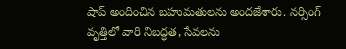షాప్ అందించిన బహుమతులను అందజేశారు. నర్సింగ్ వృత్తిలో వారి నిబద్ధత, సేవలను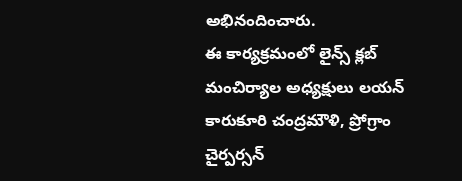అభినందించారు.
ఈ కార్యక్రమంలో లైన్స్ క్లబ్ మంచిర్యాల అధ్యక్షులు లయన్ కారుకూరి చంద్రమౌళి, ప్రోగ్రాం చైర్పర్సన్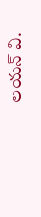లయన్ వి.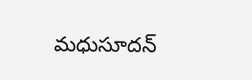మధుసూదన్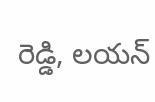రెడ్డి, లయన్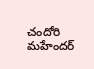చందోరి మహేందర్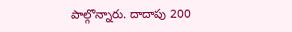పాల్గొన్నారు. దాదాపు 200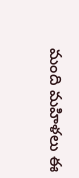మంది మహిళలు ఈ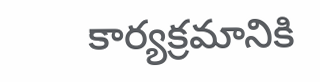కార్యక్రమానికి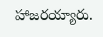హాజరయ్యారు.